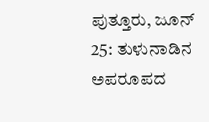ಪುತ್ತೂರು, ಜೂನ್ 25: ತುಳುನಾಡಿನ ಅಪರೂಪದ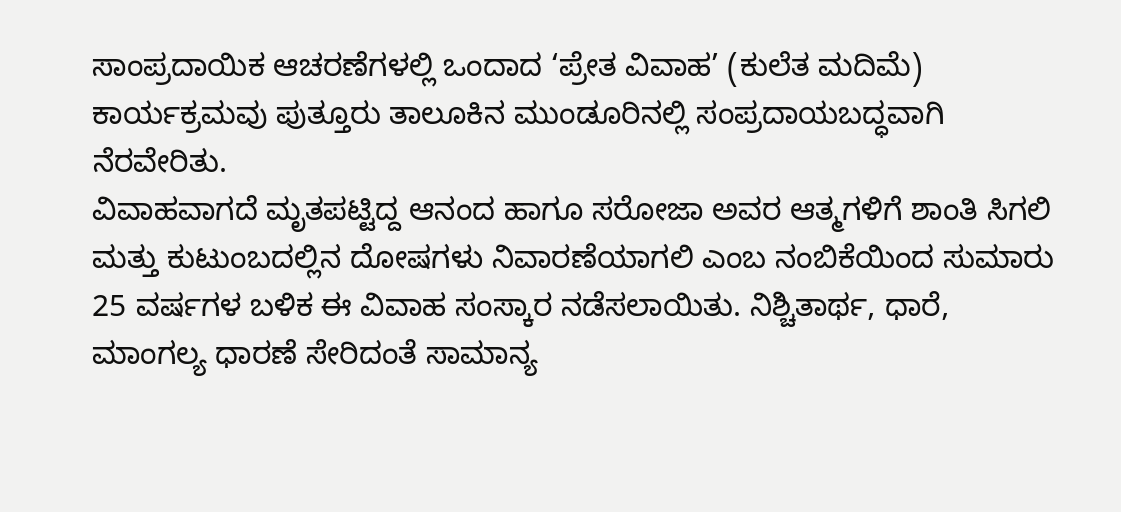ಸಾಂಪ್ರದಾಯಿಕ ಆಚರಣೆಗಳಲ್ಲಿ ಒಂದಾದ ‘ಪ್ರೇತ ವಿವಾಹ’ (ಕುಲೆತ ಮದಿಮೆ) ಕಾರ್ಯಕ್ರಮವು ಪುತ್ತೂರು ತಾಲೂಕಿನ ಮುಂಡೂರಿನಲ್ಲಿ ಸಂಪ್ರದಾಯಬದ್ಧವಾಗಿ ನೆರವೇರಿತು.
ವಿವಾಹವಾಗದೆ ಮೃತಪಟ್ಟಿದ್ದ ಆನಂದ ಹಾಗೂ ಸರೋಜಾ ಅವರ ಆತ್ಮಗಳಿಗೆ ಶಾಂತಿ ಸಿಗಲಿ ಮತ್ತು ಕುಟುಂಬದಲ್ಲಿನ ದೋಷಗಳು ನಿವಾರಣೆಯಾಗಲಿ ಎಂಬ ನಂಬಿಕೆಯಿಂದ ಸುಮಾರು 25 ವರ್ಷಗಳ ಬಳಿಕ ಈ ವಿವಾಹ ಸಂಸ್ಕಾರ ನಡೆಸಲಾಯಿತು. ನಿಶ್ಚಿತಾರ್ಥ, ಧಾರೆ, ಮಾಂಗಲ್ಯ ಧಾರಣೆ ಸೇರಿದಂತೆ ಸಾಮಾನ್ಯ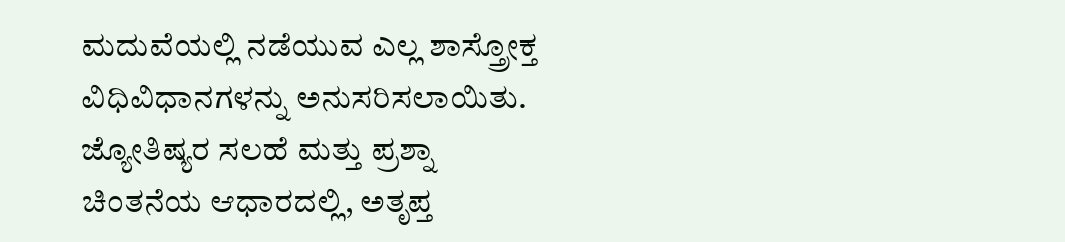ಮದುವೆಯಲ್ಲಿ ನಡೆಯುವ ಎಲ್ಲ ಶಾಸ್ತ್ರೋಕ್ತ ವಿಧಿವಿಧಾನಗಳನ್ನು ಅನುಸರಿಸಲಾಯಿತು.
ಜ್ಯೋತಿಷ್ಯರ ಸಲಹೆ ಮತ್ತು ಪ್ರಶ್ನಾ ಚಿಂತನೆಯ ಆಧಾರದಲ್ಲಿ, ಅತೃಪ್ತ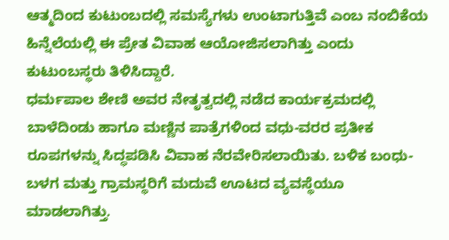ಆತ್ಮದಿಂದ ಕುಟುಂಬದಲ್ಲಿ ಸಮಸ್ಯೆಗಳು ಉಂಟಾಗುತ್ತಿವೆ ಎಂಬ ನಂಬಿಕೆಯ ಹಿನ್ನೆಲೆಯಲ್ಲಿ ಈ ಪ್ರೇತ ವಿವಾಹ ಆಯೋಜಿಸಲಾಗಿತ್ತು ಎಂದು ಕುಟುಂಬಸ್ಥರು ತಿಳಿಸಿದ್ದಾರೆ.
ಧರ್ಮಪಾಲ ಶೇಣಿ ಅವರ ನೇತೃತ್ವದಲ್ಲಿ ನಡೆದ ಕಾರ್ಯಕ್ರಮದಲ್ಲಿ ಬಾಳೆದಿಂಡು ಹಾಗೂ ಮಣ್ಣಿನ ಪಾತ್ರೆಗಳಿಂದ ವಧು-ವರರ ಪ್ರತೀಕ ರೂಪಗಳನ್ನು ಸಿದ್ಧಪಡಿಸಿ ವಿವಾಹ ನೆರವೇರಿಸಲಾಯಿತು. ಬಳಿಕ ಬಂಧು-ಬಳಗ ಮತ್ತು ಗ್ರಾಮಸ್ಥರಿಗೆ ಮದುವೆ ಊಟದ ವ್ಯವಸ್ಥೆಯೂ ಮಾಡಲಾಗಿತ್ತು.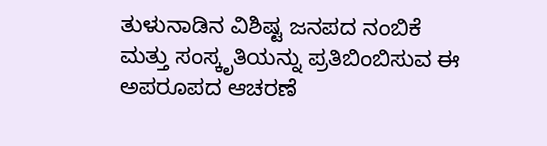ತುಳುನಾಡಿನ ವಿಶಿಷ್ಟ ಜನಪದ ನಂಬಿಕೆ ಮತ್ತು ಸಂಸ್ಕೃತಿಯನ್ನು ಪ್ರತಿಬಿಂಬಿಸುವ ಈ ಅಪರೂಪದ ಆಚರಣೆ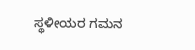ಸ್ಥಳೀಯರ ಗಮನ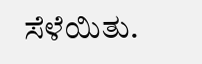ಸೆಳೆಯಿತು.